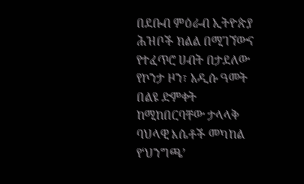በደቡብ ምዕራብ ኢትዮጵያ ሕዝቦች ክልል በሚገኘውና የተፈጥሮ ሀብት በታደለው የኮንታ ዞን፣ አዲሱ ዓመት በልዩ ድምቀት ከሚከበርባቸው ታላላቅ ባህላዊ እሴቶች መካከል የ‘ህንግጫ’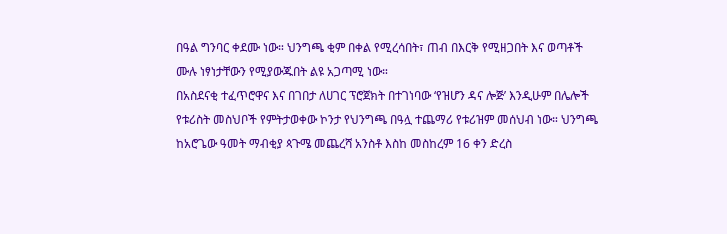በዓል ግንባር ቀደሙ ነው። ህንግጫ ቂም በቀል የሚረሳበት፣ ጠብ በእርቅ የሚዘጋበት እና ወጣቶች ሙሉ ነፃነታቸውን የሚያውጁበት ልዩ አጋጣሚ ነው።
በአስደናቂ ተፈጥሮዋና እና በገበታ ለሀገር ፕሮጀክት በተገነባው ‘የዝሆን ዳና ሎጅ’ እንዲሁም በሌሎች የቱሪስት መስህቦች የምትታወቀው ኮንታ የህንግጫ በዓሏ ተጨማሪ የቱሪዝም መሰህብ ነው። ህንግጫ ከአሮጌው ዓመት ማብቂያ ጳጉሜ መጨረሻ አንስቶ እስከ መስከረም 16 ቀን ድረስ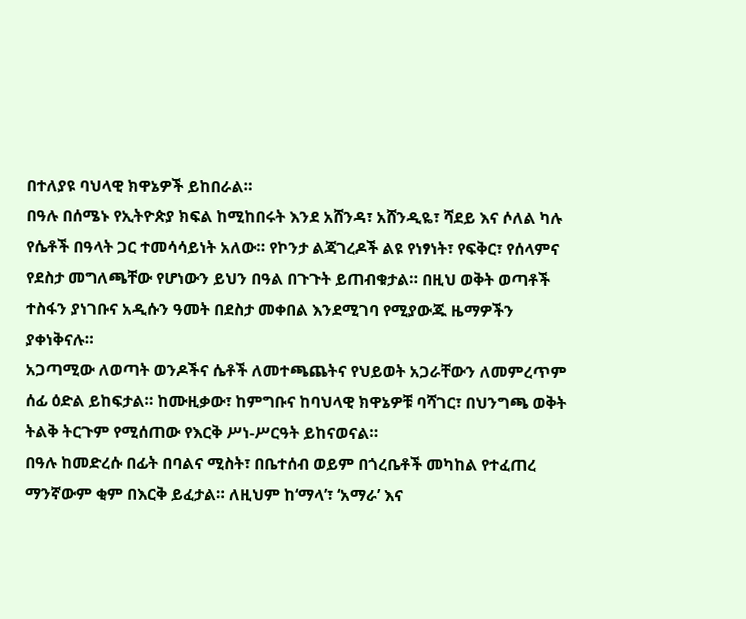በተለያዩ ባህላዊ ክዋኔዎች ይከበራል።
በዓሉ በሰሜኑ የኢትዮጵያ ክፍል ከሚከበሩት እንደ አሸንዳ፣ አሸንዲዬ፣ ሻደይ እና ሶለል ካሉ የሴቶች በዓላት ጋር ተመሳሳይነት አለው። የኮንታ ልጃገረዶች ልዩ የነፃነት፣ የፍቅር፣ የሰላምና የደስታ መግለጫቸው የሆነውን ይህን በዓል በጉጉት ይጠብቁታል። በዚህ ወቅት ወጣቶች ተስፋን ያነገቡና አዲሱን ዓመት በደስታ መቀበል እንደሚገባ የሚያውጁ ዜማዎችን ያቀነቅናሉ።
አጋጣሚው ለወጣት ወንዶችና ሴቶች ለመተጫጨትና የህይወት አጋራቸውን ለመምረጥም ሰፊ ዕድል ይከፍታል። ከሙዚቃው፣ ከምግቡና ከባህላዊ ክዋኔዎቹ ባሻገር፣ በህንግጫ ወቅት ትልቅ ትርጉም የሚሰጠው የእርቅ ሥነ-ሥርዓት ይከናወናል።
በዓሉ ከመድረሱ በፊት በባልና ሚስት፣ በቤተሰብ ወይም በጎረቤቶች መካከል የተፈጠረ ማንኛውም ቂም በእርቅ ይፈታል። ለዚህም ከ‘ማላ’፣ ‘አማራ’ እና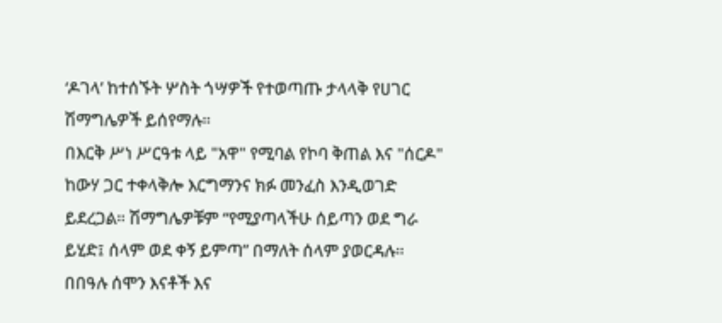‘ዶገላ’ ከተሰኙት ሦስት ጎሣዎች የተወጣጡ ታላላቅ የሀገር ሽማግሌዎች ይሰየማሉ።
በእርቅ ሥነ ሥርዓቱ ላይ "አዋ" የሚባል የኮባ ቅጠል እና "ሰርዶ" ከውሃ ጋር ተቀላቅሎ እርግማንና ክፉ መንፈስ እንዲወገድ ይደረጋል። ሽማግሌዎቹም “የሚያጣላችሁ ሰይጣን ወደ ግራ ይሂድ፤ ሰላም ወደ ቀኝ ይምጣ” በማለት ሰላም ያወርዳሉ።
በበዓሉ ሰሞን እናቶች እና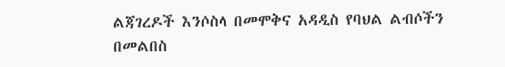ልጃገረዶች እንሶስላ በመሞቅና አዳዲስ የባህል ልብሶችን በመልበስ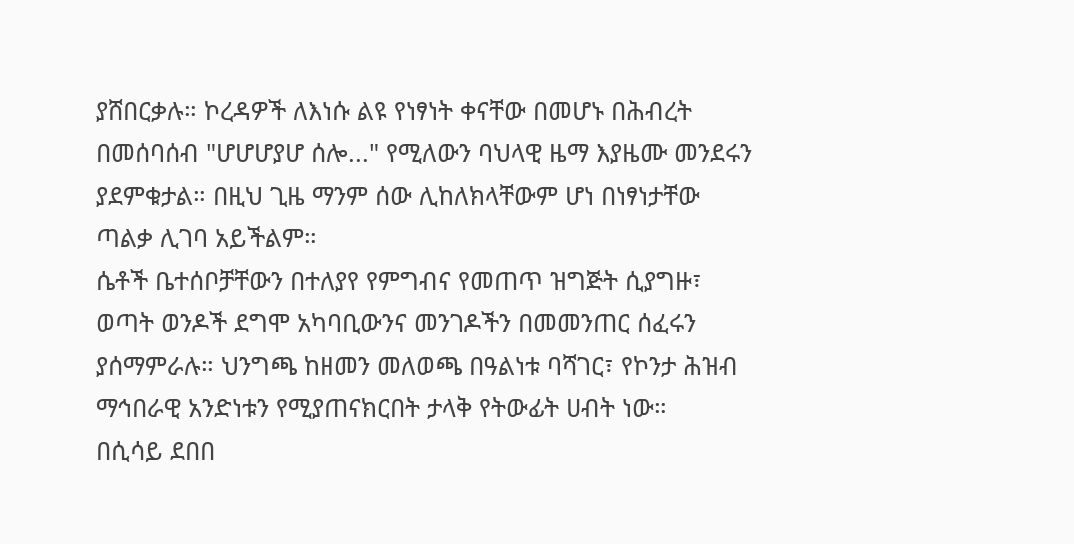ያሸበርቃሉ። ኮረዳዎች ለእነሱ ልዩ የነፃነት ቀናቸው በመሆኑ በሕብረት በመሰባሰብ "ሆሆሆያሆ ሰሎ..." የሚለውን ባህላዊ ዜማ እያዜሙ መንደሩን ያደምቁታል። በዚህ ጊዜ ማንም ሰው ሊከለክላቸውም ሆነ በነፃነታቸው ጣልቃ ሊገባ አይችልም።
ሴቶች ቤተሰቦቻቸውን በተለያየ የምግብና የመጠጥ ዝግጅት ሲያግዙ፣ ወጣት ወንዶች ደግሞ አካባቢውንና መንገዶችን በመመንጠር ሰፈሩን ያሰማምራሉ። ህንግጫ ከዘመን መለወጫ በዓልነቱ ባሻገር፣ የኮንታ ሕዝብ ማኅበራዊ አንድነቱን የሚያጠናክርበት ታላቅ የትውፊት ሀብት ነው።
በሲሳይ ደበበ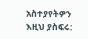አስተያየትዎን እዚህ ያስፍሩ: